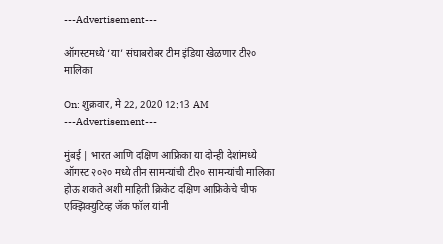---Advertisement---

ऑगस्टमध्ये ‘या’ संघाबरोबर टीम इंडिया खेळणार टी२० मालिका

On: शुक्रवार, मे 22, 2020 12:13 AM
---Advertisement---

मुंबई | भारत आणि दक्षिण आफ्रिका या दोन्ही देशांमध्ये ऑगस्ट २०२० मध्ये तीन सामन्यांची टी२० सामन्यांची मालिका होऊ शकते अशी माहिती क्रिकेट दक्षिण आफ्रिकेचे चीफ एक्झिक्युटिव्ह जॅक फॉल यांनी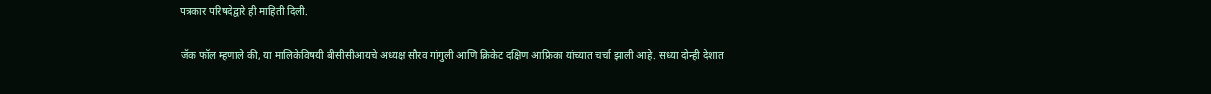पत्रकार परिषदेद्वारे ही माहिती दिली.

जॅक फॉल म्हणाले की, या मालिकेविषयी बीसीसीआयचे अध्यक्ष सौरव गांगुली आणि क्रिकेट दक्षिण आफ्रिका यांच्यात चर्चा झाली आहे. सध्या दोन्ही देशात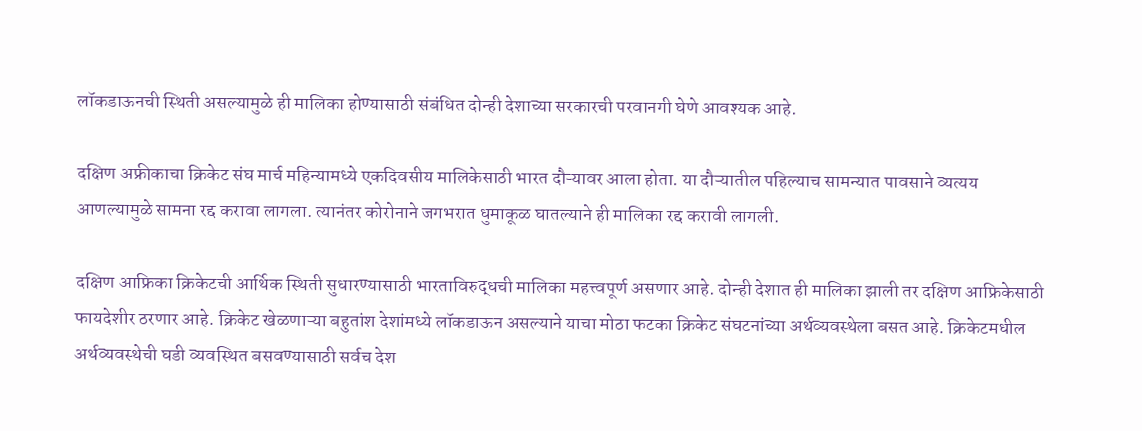लॉकडाऊनची स्थिती असल्यामुळे ही मालिका होण्यासाठी संबंधित दोन्ही देशाच्या सरकारची परवानगी घेणे आवश्यक आहे.

दक्षिण अफ्रीकाचा क्रिकेट संघ मार्च महिन्यामध्ये एकदिवसीय मालिकेसाठी भारत दौऱ्यावर आला होता. या दौऱ्यातील पहिल्याच सामन्यात पावसाने व्यत्यय आणल्यामुळे सामना रद्द करावा लागला. त्यानंतर कोरोनाने जगभरात धुमाकूळ घातल्याने ही मालिका रद्द करावी लागली.

दक्षिण आफ्रिका क्रिकेटची आर्थिक स्थिती सुधारण्यासाठी भारताविरुद्धची मालिका महत्त्वपूर्ण असणार आहे. दोन्ही देशात ही मालिका झाली तर दक्षिण आफ्रिकेसाठी फायदेशीर ठरणार आहे. क्रिकेट खेळणाऱ्या बहुतांश देशांमध्ये लॉकडाऊन असल्याने याचा मोठा फटका क्रिकेट संघटनांच्या अर्थव्यवस्थेला बसत आहे. क्रिकेटमधील अर्थव्यवस्थेची घडी व्यवस्थित बसवण्यासाठी सर्वच देश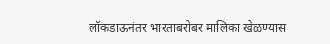लॉकडाऊनंतर भारताबरोबर मालिका खेळण्यास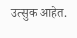उत्सुक आहेत.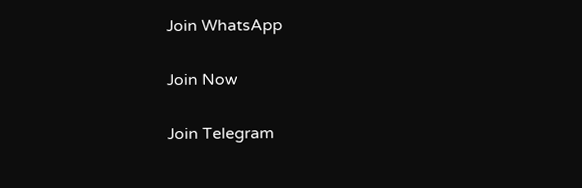Join WhatsApp

Join Now

Join Telegram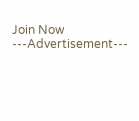Join Now
---Advertisement---